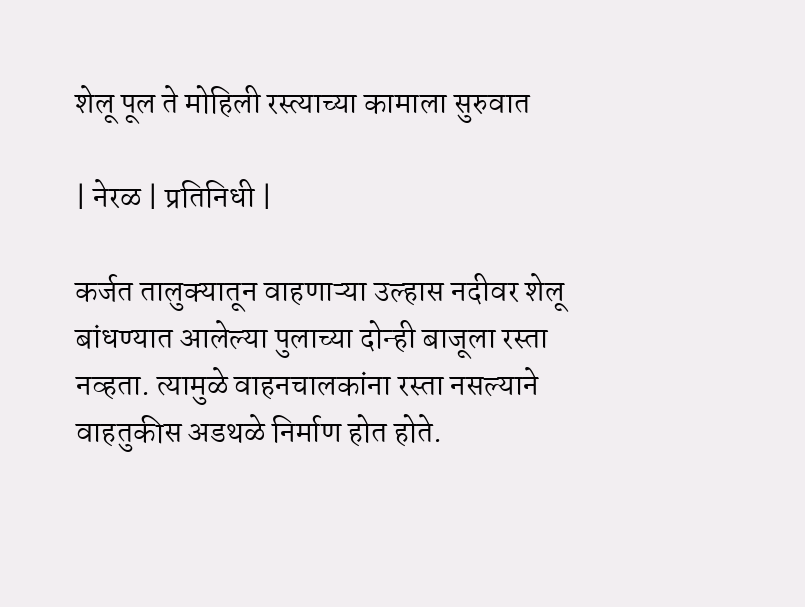शेलू पूल ते मोहिली रस्त्याच्या कामाला सुरुवात

| नेरळ | प्रतिनिधी |

कर्जत तालुक्यातून वाहणाऱ्या उल्हास नदीवर शेलू बांधण्यात आलेल्या पुलाच्या दोन्ही बाजूला रस्ता नव्हता. त्यामुळे वाहनचालकांना रस्ता नसल्याने वाहतुकीस अडथळे निर्माण होत होते.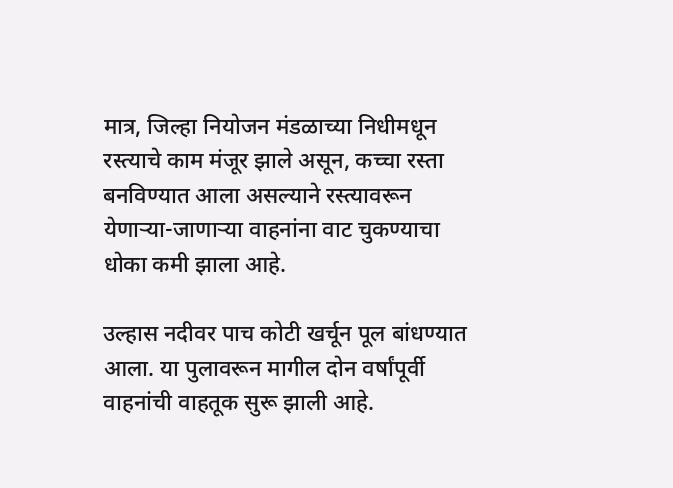मात्र, जिल्हा नियोजन मंडळाच्या निधीमधून रस्त्याचे काम मंजूर झाले असून, कच्चा रस्ता बनविण्यात आला असल्याने रस्त्यावरून येणाऱ्या-जाणाऱ्या वाहनांना वाट चुकण्याचा धोका कमी झाला आहे.

उल्हास नदीवर पाच कोटी खर्चून पूल बांधण्यात आला. या पुलावरून मागील दोन वर्षांपूर्वी वाहनांची वाहतूक सुरू झाली आहे.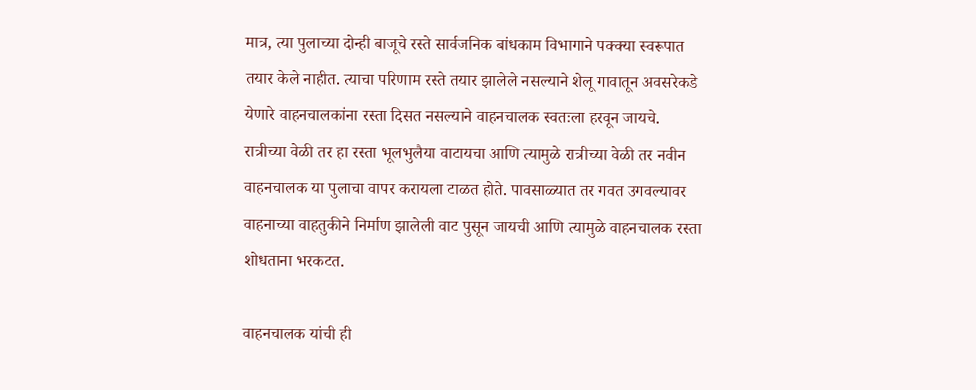मात्र, त्या पुलाच्या दोन्ही बाजूचे रस्ते सार्वजनिक बांधकाम विभागाने पक्क्या स्वरूपात तयार केले नाहीत. त्याचा परिणाम रस्ते तयार झालेले नसल्याने शेलू गावातून अवसरेकडे येणारे वाहनचालकांना रस्ता दिसत नसल्याने वाहनचालक स्वतःला हरवून जायचे. रात्रीच्या वेळी तर हा रस्ता भूलभुलैया वाटायचा आणि त्यामुळे रात्रीच्या वेळी तर नवीन वाहनचालक या पुलाचा वापर करायला टाळत होते. पावसाळ्यात तर गवत उगवल्यावर वाहनाच्या वाहतुकीने निर्माण झालेली वाट पुसून जायची आणि त्यामुळे वाहनचालक रस्ता शोधताना भरकटत.

वाहनचालक यांची ही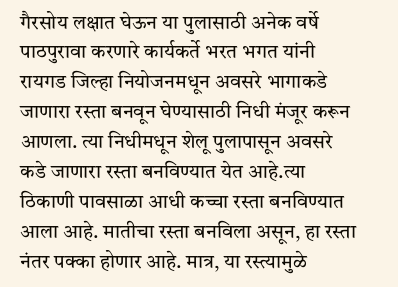गैरसोय लक्षात घेऊन या पुलासाठी अनेक वर्षे पाठपुरावा करणारे कार्यकर्ते भरत भगत यांनी रायगड जिल्हा नियोजनमधून अवसरे भागाकडे जाणारा रस्ता बनवून घेण्यासाठी निधी मंजूर करून आणला. त्या निधीमधून शेलू पुलापासून अवसरे कडे जाणारा रस्ता बनविण्यात येत आहे.त्या ठिकाणी पावसाळा आधी कच्चा रस्ता बनविण्यात आला आहे. मातीचा रस्ता बनविला असून, हा रस्ता नंतर पक्का होणार आहे. मात्र, या रस्त्यामुळे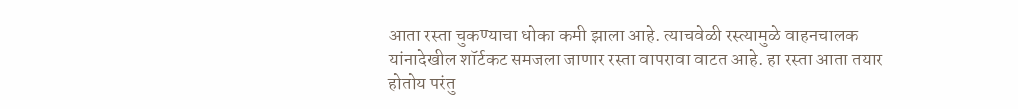आता रस्ता चुकण्याचा धोका कमी झाला आहे. त्याचवेळी रस्त्यामुळे वाहनचालक यांनादेखील शॉर्टकट समजला जाणार रस्ता वापरावा वाटत आहे. हा रस्ता आता तयार होतोय परंतु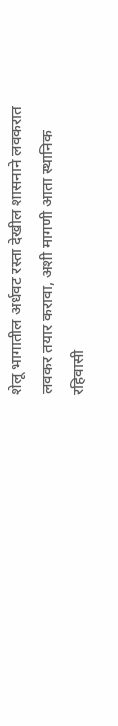शेलू भागातील अर्धवट रस्ता देखील शासनाने लवकरात लवकर तयार करावा, अशी मागणी आता स्थानिक रहिवासी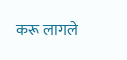करू लागले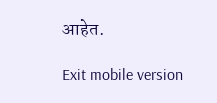आहेत.

Exit mobile version